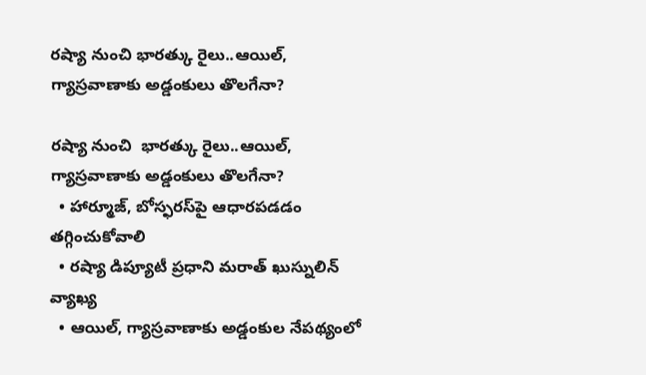రష్యా నుంచి భారత్కు రైలు..ఆయిల్, గ్యాస్రవాణాకు అడ్డంకులు తొలగేనా?

రష్యా నుంచి  భారత్కు రైలు..ఆయిల్, గ్యాస్రవాణాకు అడ్డంకులు తొలగేనా?
  • హార్మూజ్‌‌, బోస్ఫరస్‌‌పై ఆధారపడడం తగ్గించుకోవాలి
  • రష్యా డిప్యూటీ ప్రధాని మరాత్‌‌ ఖుస్నులిన్‌‌ వ్యాఖ్య
  • ఆయిల్, గ్యాస్రవాణాకు అడ్డంకుల నేపథ్యంలో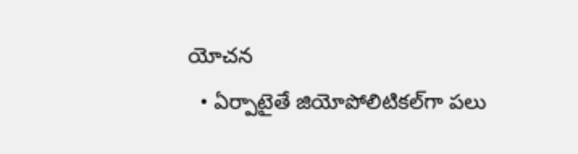యోచన
  • ఏర్పాటైతే జియోపోలిటికల్‌‌గా పలు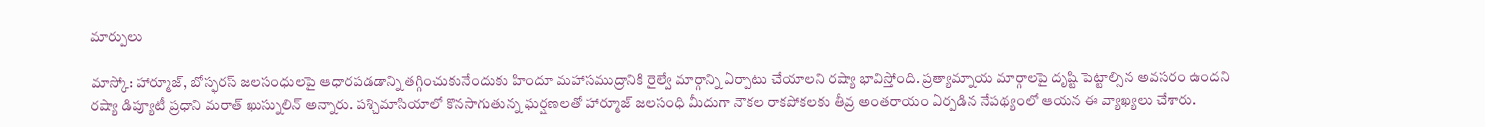మార్పులు

మాస్కో: హార్మూజ్‌‌‌‌‌‌‌‌, బోస్ఫరస్‌‌‌‌‌‌‌‌ జలసంధులపై ఆధారపడడాన్ని తగ్గించుకునేందుకు హిందూ మహాసముద్రానికి రైల్వే మార్గాన్ని ఏర్పాటు చేయాలని రష్యా భావిస్తోంది. ప్రత్యామ్నాయ మార్గాలపై దృష్టి పెట్టాల్సిన అవసరం ఉందని రష్యా డిప్యూటీ ప్రధాని మరాత్‌‌‌‌‌‌‌‌ ఖుస్నులిన్‌‌‌‌‌‌‌‌ అన్నారు. పశ్చిమాసియాలో కొనసాగుతున్న ఘర్షణలతో హార్మూజ్‌‌‌‌‌‌‌‌ జలసంధి మీదుగా నౌకల రాకపోకలకు తీవ్ర అంతరాయం ఏర్పడిన నేపథ్యంలో ఆయన ఈ వ్యాఖ్యలు చేశారు.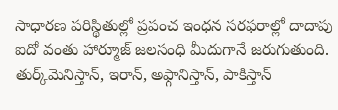సాధారణ పరిస్థితుల్లో ప్రపంచ ఇంధన సరఫరాల్లో దాదాపు ఐదో వంతు హార్మూజ్‌‌‌‌‌‌‌‌ జలసంధి మీదుగానే జరుగుతుంది. తుర్క్‌‌‌‌‌‌‌‌మెనిస్తాన్‌‌‌‌‌‌‌‌, ఇరాన్‌‌‌‌‌‌‌‌, అఫ్గానిస్తాన్‌‌‌‌‌‌‌‌, పాకిస్తాన్‌‌‌‌‌‌‌‌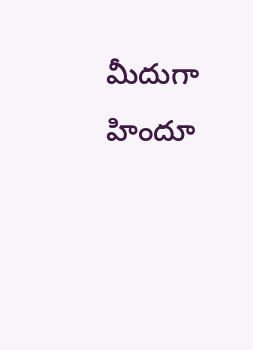మీదుగా హిందూ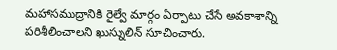మహాసముద్రానికి రైల్వే మార్గం ఏర్పాటు చేసే అవకాశాన్ని పరిశీలించాలని ఖుస్నులిన్‌‌‌‌‌‌‌‌ సూచించారు.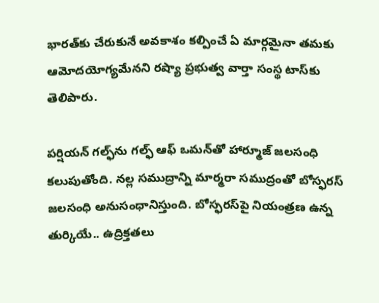భారత్‌‌‌‌‌‌‌‌కు చేరుకునే అవకాశం కల్పించే ఏ మార్గమైనా తమకు ఆమోదయోగ్యమేనని రష్యా ప్రభుత్వ వార్తా సంస్థ టాస్‌‌‌‌‌‌‌‌కు తెలిపారు.

పర్షియన్‌‌‌‌‌‌‌‌ గల్ఫ్‌‌‌‌‌‌‌‌ను గల్ఫ్‌‌‌‌‌‌‌‌ ఆఫ్‌‌‌‌‌‌‌‌ ఒమన్‌‌‌‌‌‌‌‌తో హార్మూజ్‌‌‌‌‌‌‌‌ జలసంధి కలుపుతోంది. నల్ల సముద్రాన్ని మార్మరా సముద్రంతో బోస్ఫరస్‌‌‌‌‌‌‌‌ జలసంధి అనుసంధానిస్తుంది. బోస్ఫరస్‌‌‌‌‌‌‌‌పై నియంత్రణ ఉన్న తుర్కియే.. ఉద్రిక్తతలు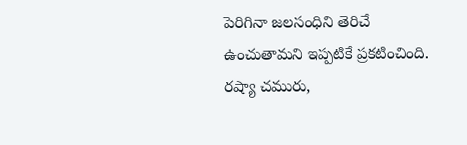పెరిగినా జలసంధిని తెరిచే ఉంచుతామని ఇప్పటికే ప్రకటించింది. రష్యా చమురు,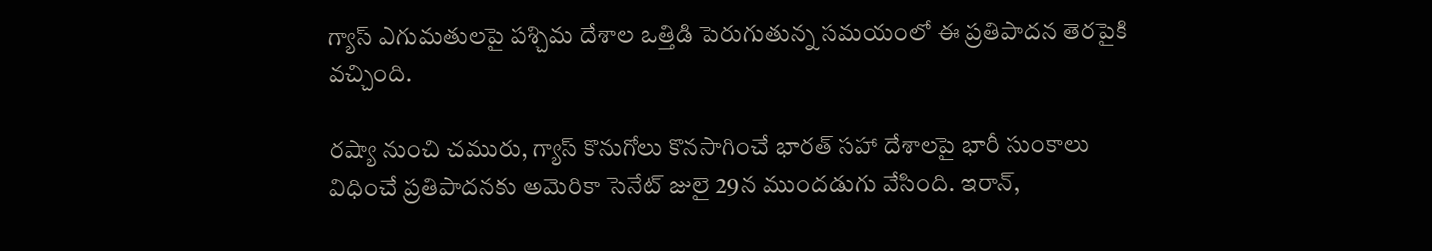గ్యాస్‌‌‌‌‌‌‌‌ ఎగుమతులపై పశ్చిమ దేశాల ఒత్తిడి పెరుగుతున్న సమయంలో ఈ ప్రతిపాదన తెరపైకి వచ్చింది.

రష్యా నుంచి చమురు, గ్యాస్‌‌‌‌‌‌‌‌ కొనుగోలు కొనసాగించే భారత్‌‌‌‌‌‌‌‌ సహా దేశాలపై భారీ సుంకాలు విధించే ప్రతిపాదనకు అమెరికా సెనేట్‌‌‌‌‌‌‌‌ జులై 29న ముందడుగు వేసింది. ఇరాన్‌‌‌‌‌‌‌‌,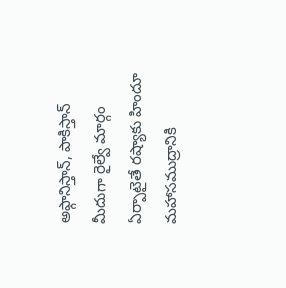అఫ్గానిస్తాన్‌‌‌‌‌‌‌‌, పాకిస్తాన్‌‌‌‌‌‌‌‌ మీదుగా రైల్వే మార్గం ఏర్పాటైతే రష్యాకు హిందూ మహాసముద్రానికి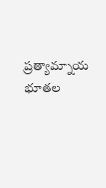ప్రత్యామ్నాయ భూతల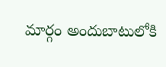మార్గం అందుబాటులోకి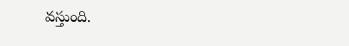వస్తుంది.